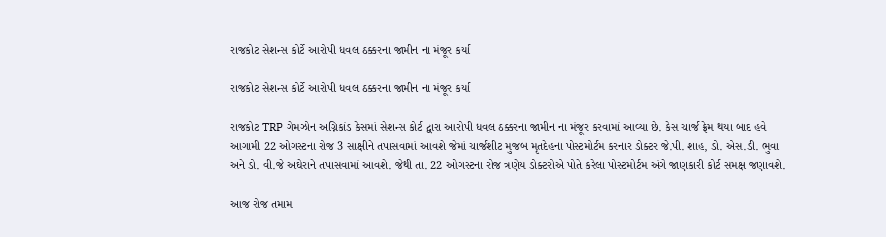રાજકોટ સેશન્સ કોર્ટે આરોપી ધવલ ઠક્કરના જામીન ના મંજૂર કર્યા

રાજકોટ સેશન્સ કોર્ટે આરોપી ધવલ ઠક્કરના જામીન ના મંજૂર કર્યા

રાજકોટ TRP ગેમઝોન અગ્નિકાંડ કેસમાં સેશન્સ કોર્ટ દ્વારા આરોપી ધવલ ઠક્કરના જામીન ના મંજૂર કરવામાં આવ્યા છે. કેસ ચાર્જ ફ્રેમ થયા બાદ હવે આગામી 22 ઓગસ્ટના રોજ 3 સાક્ષીને તપાસવામાં આવશે જેમાં ચાર્જશીટ મુજબ મૃતદેહના પોસ્ટમોર્ટમ કરનાર ડોક્ટર જે.પી. શાહ, ડો. એસ.ડી. ભુવા અને ડો. વી.જે અઘેરાને તપાસવામાં આવશે. જેથી તા. 22 ઓગસ્ટના રોજ ત્રણેય ડોક્ટરોએ પોતે કરેલા પોસ્ટમોર્ટમ અંગે જાણકારી કોર્ટ સમક્ષ જણાવશે.

આજ રોજ તમામ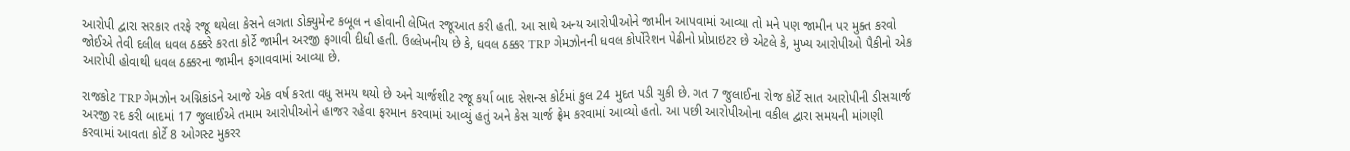આરોપી દ્વારા સરકાર તરફે રજૂ થયેલા કેસને લગતા ડોક્યુમેન્ટ કબૂલ ન હોવાની લેખિત રજૂઆત કરી હતી. આ સાથે અન્ય આરોપીઓને જામીન આપવામાં આવ્યા તો મને પણ જામીન પર મુક્ત કરવો જોઈએ તેવી દલીલ ધવલ ઠક્કરે કરતા કોર્ટે જામીન અરજી ફગાવી દીધી હતી. ઉલ્લેખનીય છે કે, ધવલ ઠક્કર TRP ગેમઝોનની ધવલ કોર્પોરેશન પેઢીનો પ્રોપ્રાઇટર છે એટલે કે, મુખ્ય આરોપીઓ પૈકીનો એક આરોપી હોવાથી ધવલ ઠક્કરના જામીન ફગાવવામાં આવ્યા છે.

રાજકોટ TRP ગેમઝોન અગ્નિકાંડને આજે એક વર્ષ કરતા વધુ સમય થયો છે અને ચાર્જશીટ રજૂ કર્યા બાદ સેશન્સ કોર્ટમાં કુલ 24 મુદત પડી ચુકી છે. ગત 7 જુલાઈના રોજ કોર્ટે સાત આરોપીની ડીસચાર્જ અરજી રદ કરી બાદમાં 17 જુલાઈએ તમામ આરોપીઓને હાજર રહેવા ફરમાન કરવામાં આવ્યું હતું અને કેસ ચાર્જ ફ્રેમ કરવામાં આવ્યો હતો. આ પછી આરોપીઓના વકીલ દ્વારા સમયની માંગણી કરવામાં આવતા કોર્ટે 8 ઓગસ્ટ મુકરર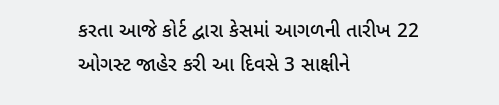કરતા આજે કોર્ટ દ્વારા કેસમાં આગળની તારીખ 22 ઓગસ્ટ જાહેર કરી આ દિવસે 3 સાક્ષીને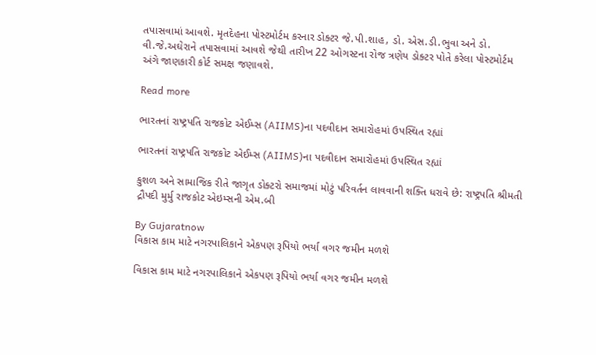તપાસવામાં આવશે. મૃતદેહના પોસ્ટમોર્ટમ કરનાર ડોક્ટર જે.પી.શાહ, ડો. એસ.ડી.ભુવા અને ડો. વી.જે.અઘેરાને તપાસવામાં આવશે જેથી તારીખ 22 ઓગસ્ટના રોજ ત્રણેય ડોક્ટર પોતે કરેલા પોસ્ટમોર્ટમ અંગે જાણકારી કોર્ટ સમક્ષ જણાવશે.

Read more

ભારતનાં રાષ્ટ્રપતિ રાજકોટ એઈમ્સ (AIIMS)ના પદવીદાન સમારોહમાં ઉપસ્થિત રહ્યાં

ભારતનાં રાષ્ટ્રપતિ રાજકોટ એઈમ્સ (AIIMS)ના પદવીદાન સમારોહમાં ઉપસ્થિત રહ્યાં

કુશળ અને સામાજિક રીતે જાગૃત ડોક્ટરો સમાજમાં મોટું પરિવર્તન લાવવાની શક્તિ ધરાવે છે: રાષ્ટ્રપતિ શ્રીમતી દ્રૌપદી મુર્મુ રાજકોટ એઇમ્સની એમ.બી

By Gujaratnow
વિકાસ કામ માટે નગરપાલિકાને એકપણ રૂપિયો ભર્યા વગર જમીન મળશે

વિકાસ કામ માટે નગરપાલિકાને એકપણ રૂપિયો ભર્યા વગર જમીન મળશે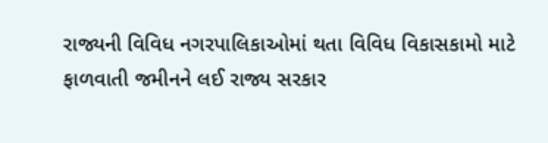રાજ્યની વિવિધ નગરપાલિકાઓમાં થતા વિવિધ વિકાસકામો માટે ફાળવાતી જમીનને લઈ રાજ્ય સરકાર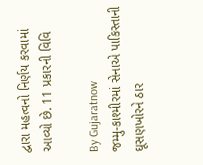દ્વારા મહત્વનો નિર્ણય કરવામાં આવ્યો છે. 11 પ્રકારની વિવિ

By Gujaratnow
જમ્મુ-કાશ્મીરમાં સેનાએ પાકિસ્તાની ઘૂસણખોરને ઠાર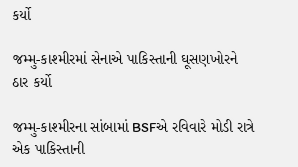કર્યો

જમ્મુ-કાશ્મીરમાં સેનાએ પાકિસ્તાની ઘૂસણખોરને ઠાર કર્યો

જમ્મુ-કાશ્મીરના સાંબામાં BSFએ રવિવારે મોડી રાત્રે એક પાકિસ્તાની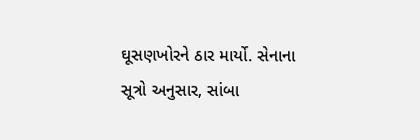ઘૂસણખોરને ઠાર માર્યો. સેનાના સૂત્રો અનુસાર, સાંબા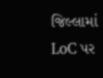જિલ્લામાં LoC પર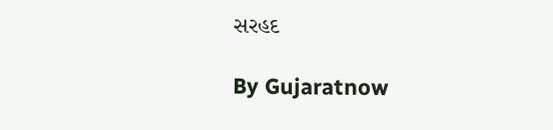સરહદ

By Gujaratnow